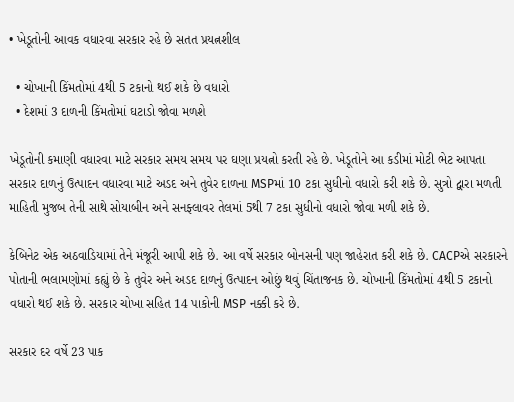• ખેડૂતોની આવક વધારવા સરકાર રહે છે સતત પ્રયત્નશીલ

  • ચોખાની કિંમતોમાં 4થી 5 ટકાનો થઈ શકે છે વધારો
  • દેશમાં 3 દાળની કિંમતોમાં ઘટાડો જોવા મળશે

ખેડૂતોની કમાણી વધારવા માટે સરકાર સમય સમય પર ઘણા પ્રયત્નો કરતી રહે છે. ખેડૂતોને આ કડીમાં મોટી ભેટ આપતા સરકાર દાળનું ઉત્પાદન વધારવા માટે અડદ અને તુવેર દાળના MSPમાં 10 ટકા સુધીનો વધારો કરી શકે છે. સુત્રો દ્વારા મળતી માહિતી મુજબ તેની સાથે સોયાબીન અને સનફ્લાવર તેલમાં 5થી 7 ટકા સુધીનો વધારો જોવા મળી શકે છે.

કેબિનેટ એક અઠવાડિયામાં તેને મંજૂરી આપી શકે છે. આ વર્ષે સરકાર બોનસની પણ જાહેરાત કરી શકે છે. CACPએ સરકારને પોતાની ભલામણોમાં કહ્યું છે કે તુવેર અને અડદ દાળનું ઉત્પાદન ઓછું થવું ચિંતાજનક છે. ચોખાની કિંમતોમાં 4થી 5 ટકાનો વધારો થઈ શકે છે. સરકાર ચોખા સહિત 14 પાકોની MSP નક્કી કરે છે.

સરકાર દર વર્ષે 23 પાક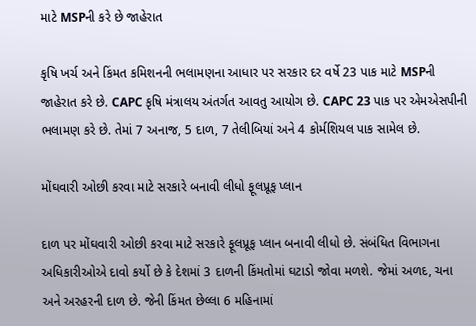માટે MSPની કરે છે જાહેરાત

કૃષિ ખર્ચ અને કિંમત કમિશનની ભલામણના આધાર પર સરકાર દર વર્ષે 23 પાક માટે MSPની જાહેરાત કરે છે. CAPC કૃષિ મંત્રાલય અંતર્ગત આવતુ આયોગ છે. CAPC 23 પાક પર એમએસપીની ભલામણ કરે છે. તેમાં 7 અનાજ, 5 દાળ, 7 તેલીબિયાં અને 4 કોર્મશિયલ પાક સામેલ છે.

મોંઘવારી ઓછી કરવા માટે સરકારે બનાવી લીધો ફૂલપ્રૂફ પ્લાન

દાળ પર મોંઘવારી ઓછી કરવા માટે સરકારે ફૂલપ્રૂફ પ્લાન બનાવી લીધો છે. સંબંધિત વિભાગના અધિકારીઓએ દાવો કર્યો છે કે દેશમાં 3 દાળની કિંમતોમાં ઘટાડો જોવા મળશે. જેમાં અળદ, ચના અને અરહરની દાળ છે. જેની કિંમત છેલ્લા 6 મહિનામાં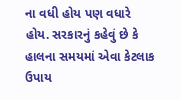ના વધી હોય પણ વધારે હોય. સરકારનું કહેવું છે કે હાલના સમયમાં એવા કેટલાક ઉપાય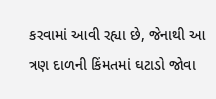કરવામાં આવી રહ્યા છે, જેનાથી આ ત્રણ દાળની કિંમતમાં ઘટાડો જોવા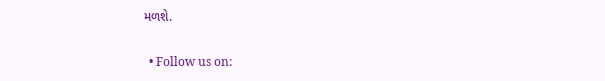મળશે.


  • Follow us on: